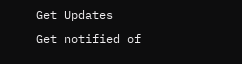Get Updates
Get notified of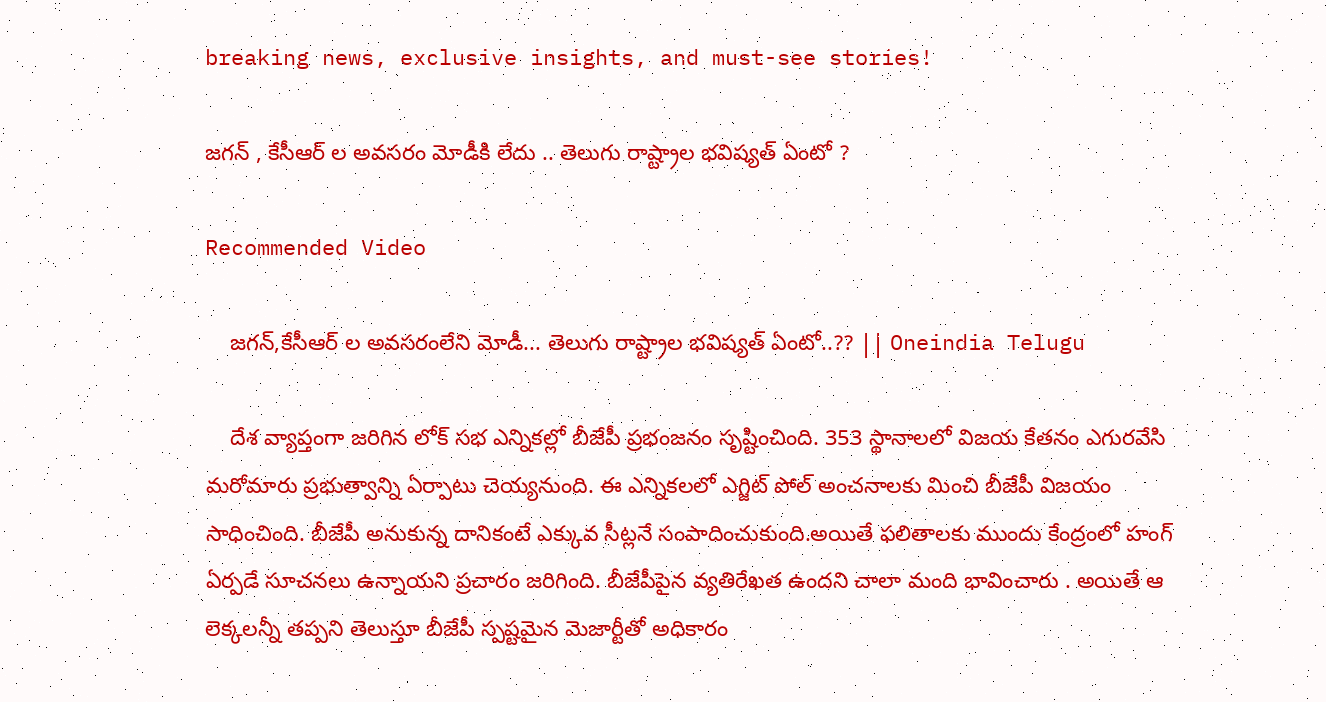breaking news, exclusive insights, and must-see stories!

జగన్ , కేసీఆర్ ల అవసరం మోడీకి లేదు .. తెలుగు రాష్ట్రాల భవిష్యత్ ఏంటో ?

Recommended Video

    జగన్,కేసీఆర్ ల అవసరంలేని మోడీ... తెలుగు రాష్ట్రాల భవిష్యత్ ఏంటో..?? || Oneindia Telugu

    దేశ వ్యాప్తంగా జరిగిన లోక్ సభ ఎన్నికల్లో బీజేపీ ప్రభంజనం సృష్టించింది. 353 స్థానాలలో విజయ కేతనం ఎగురవేసి మరోమారు ప్రభుత్వాన్ని ఏర్పాటు చెయ్యనుంది. ఈ ఎన్నికలలో ఎగ్జిట్ పోల్ అంచనాలకు మించి బీజేపీ విజయం సాధించింది. బీజేపీ అనుకున్న దానికంటే ఎక్కువ సీట్లనే సంపాదించుకుంది.అయితే ఫలితాలకు ముందు కేంద్రంలో హంగ్ ఏర్పడే సూచనలు ఉన్నాయని ప్రచారం జరిగింది. బీజేపీపైన వ్యతిరేఖత ఉందని చాలా మంది భావించారు . అయితే ఆ లెక్కలన్నీ తప్పని తెలుస్తూ బీజేపీ స్పష్టమైన మెజార్టీతో అధికారం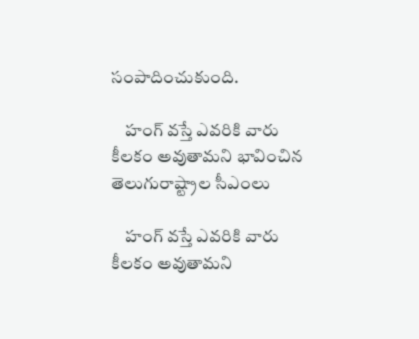సంపాదించుకుంది.

    హంగ్ వస్తే ఎవరికి వారు కీలకం అవుతామని భావించిన తెలుగురాష్ట్రాల సీఎంలు

    హంగ్ వస్తే ఎవరికి వారు కీలకం అవుతామని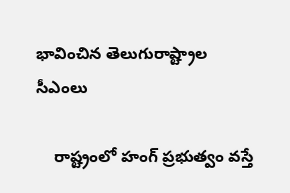భావించిన తెలుగురాష్ట్రాల సీఎంలు

    రాష్ట్రంలో హంగ్ ప్రభుత్వం వస్తే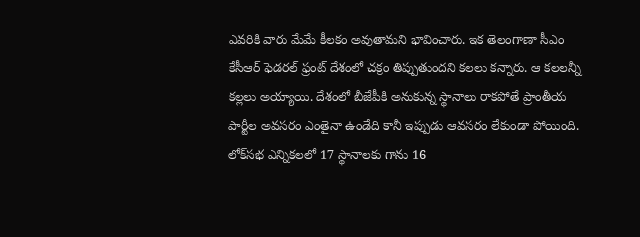ఎవరికి వారు మేమే కీలకం అవుతామని భావించారు. ఇక తెలంగాణా సీఎం కేసీఆర్ ఫెడరల్ ఫ్రంట్ దేశంలో చక్రం తిప్పుతుందని కలలు కన్నారు. ఆ కలలన్నీ కల్లలు అయ్యాయి. దేశంలో బీజేపీకి అనుకున్న స్థానాలు రాకపోతే ప్రాంతీయ పార్టీల అవసరం ఎంతైనా ఉండేది కానీ ఇప్పుడు ఆవసరం లేకుండా పోయింది. లోక్‌సభ ఎన్నికలలో 17 స్థానాలకు గాను 16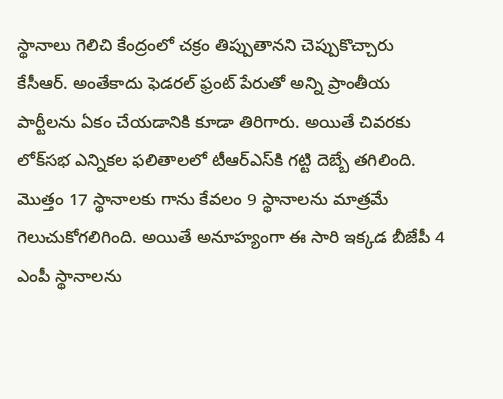స్థానాలు గెలిచి కేంద్రంలో చక్రం తిప్పుతానని చెప్పుకొచ్చారు కేసీఆర్. అంతేకాదు ఫెడరల్ ఫ్రంట్ పేరుతో అన్ని ప్రాంతీయ పార్టీలను ఏకం చేయడానికి కూడా తిరిగారు. అయితే చివరకు లోక్‌సభ ఎన్నికల ఫలితాలలో టీఆర్ఎస్‌కి గట్టి దెబ్బే తగిలింది. మొత్తం 17 స్థానాలకు గాను కేవలం 9 స్థానాలను మాత్రమే గెలుచుకోగలిగింది. అయితే అనూహ్యంగా ఈ సారి ఇక్కడ బీజేపీ 4 ఎంపీ స్థానాలను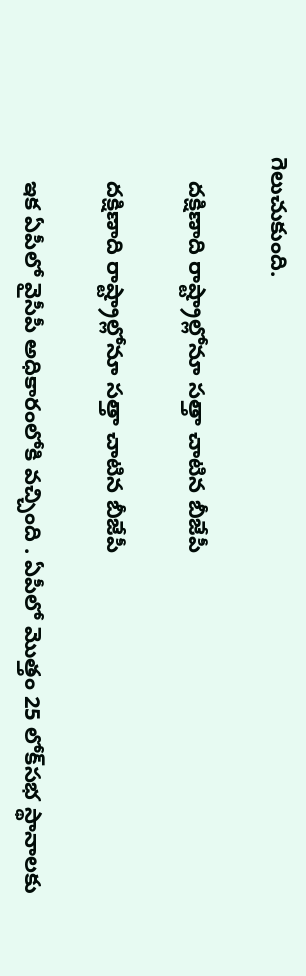గెలుచుకుంది.

    దక్షిణాది రాష్ట్రాల్లోనూ సత్తా చాటిన బీజేపీ

    దక్షిణాది రాష్ట్రాల్లోనూ సత్తా చాటిన బీజేపీ

    ఇక ఏపీలో వైసీపీ అధికారంలోకి వచ్చింది . ఏపీలో మొత్తం 25 లోక్‌సభ స్థానాలకు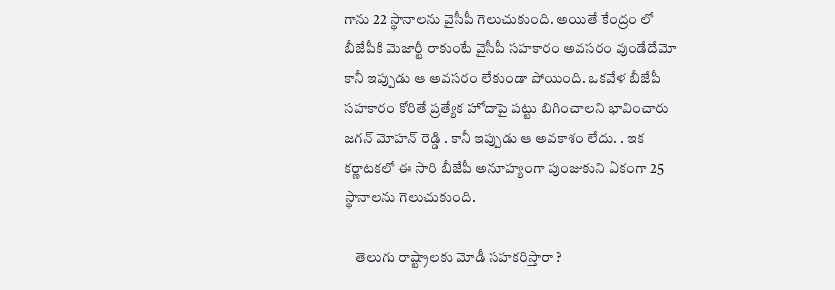గాను 22 స్థానాలను వైసీపీ గెలుచుకుంది. అయితే కేంద్రం లో బీజేపీకి మెజార్టీ రాకుంటే వైసీపీ సహకారం అవసరం వుండేదేమో కానీ ఇప్పుడు ఆ అవసరం లేకుండా పోయింది. ఒకవేళ బీజేపీ సహకారం కోరితే ప్రత్యేక హోదాపై పట్టు బిగించాలని భావించారు జగన్ మోహన్ రెడ్డి . కానీ ఇప్పుడు ఆ అవకాశం లేదు. . ఇక కర్ణాటకలో ఈ సారి బీజేపీ అనూహ్యంగా పుంజుకుని ఏకంగా 25 స్థానాలను గెలుచుకుంది.

    తెలుగు రాష్ట్రాలకు మోడీ సహకరిస్తారా ?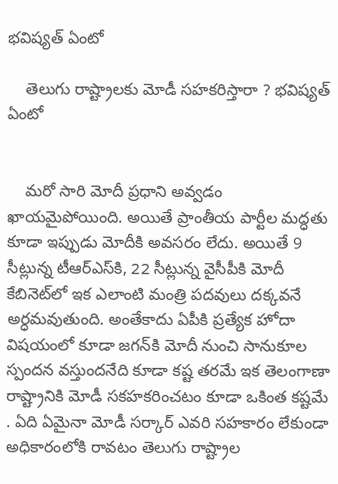భవిష్యత్ ఏంటో

    తెలుగు రాష్ట్రాలకు మోడీ సహకరిస్తారా ? భవిష్యత్ ఏంటో


    మరో సారి మోదీ ప్రధాని అవ్వడం ఖాయమైపోయింది. అయితే ప్రాంతీయ పార్టీల మద్ధతు కూడా ఇప్పుడు మోదీకి అవసరం లేదు. అయితే 9 సీట్లున్న టీఆర్ఎస్‌కి, 22 సీట్లున్న వైసీపీకి మోదీ కేబినెట్‌లో ఇక ఎలాంటి మంత్రి పదవులు దక్కవనే అర్ధమవుతుంది. అంతేకాదు ఏపీకి ప్రత్యేక హోదా విషయంలో కూడా జగన్‌కి మోదీ నుంచి సానుకూల స్పందన వస్తుందనేది కూడా కష్ట తరమే ఇక తెలంగాణా రాష్ట్రానికి మోడీ సకహకరించటం కూడా ఒకింత కష్టమే . ఏది ఏమైనా మోడీ సర్కార్ ఎవరి సహకారం లేకుండా అధికారంలోకి రావటం తెలుగు రాష్ట్రాల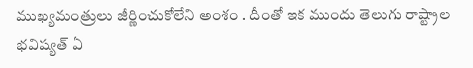ముఖ్యమంత్రులు జీర్ణించుకోలేని అంశం . దీంతో ఇక ముందు తెలుగు రాష్ట్రాల భవిష్యత్ ఏ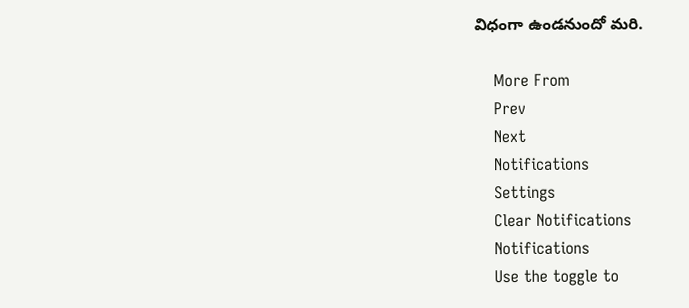విధంగా ఉండనుందో మరి.

    More From
    Prev
    Next
    Notifications
    Settings
    Clear Notifications
    Notifications
    Use the toggle to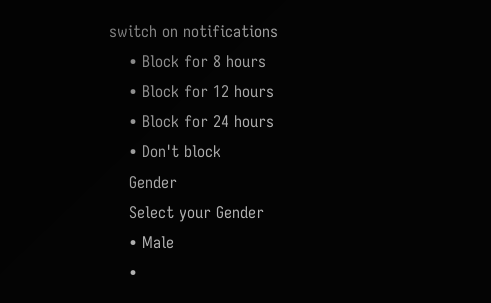switch on notifications
    • Block for 8 hours
    • Block for 12 hours
    • Block for 24 hours
    • Don't block
    Gender
    Select your Gender
    • Male
    •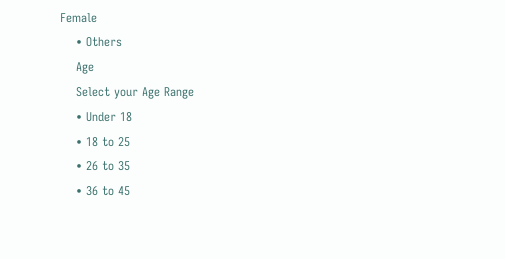Female
    • Others
    Age
    Select your Age Range
    • Under 18
    • 18 to 25
    • 26 to 35
    • 36 to 45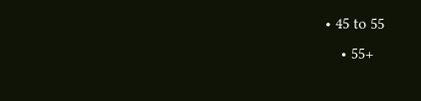• 45 to 55
    • 55+